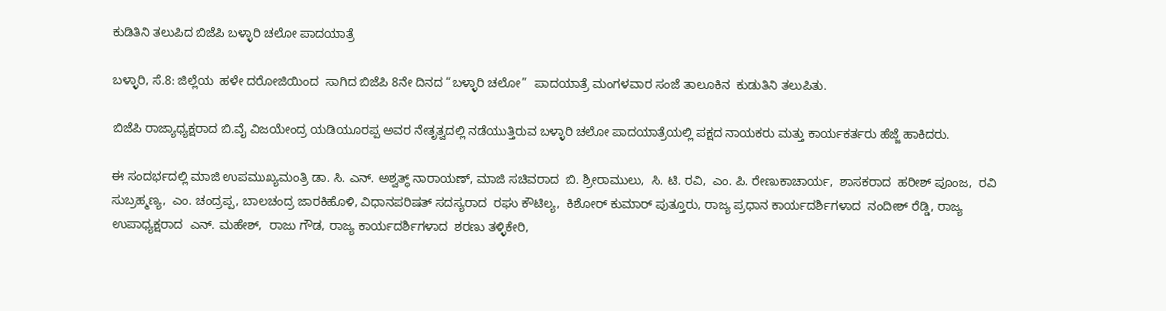ಕುಡಿತಿನಿ ತಲುಪಿದ ಬಿಜೆಪಿ ಬಳ್ಳಾರಿ ಚಲೋ ಪಾದಯಾತ್ರೆ

ಬಳ್ಳಾರಿ, ಸೆ.8: ಜಿಲ್ಲೆಯ  ಹಳೇ ದರೋಜಿಯಿಂದ  ಸಾಗಿದ ಬಿಜೆಪಿ 8ನೇ ದಿನದ “ಬಳ್ಳಾರಿ ಚಲೋ”  ಪಾದಯಾತ್ರೆ ಮಂಗಳವಾರ ಸಂಜೆ ತಾಲೂಕಿನ  ಕುಡುತಿನಿ ತಲುಪಿತು.

ಬಿಜೆಪಿ ರಾಜ್ಯಾಧ್ಯಕ್ಷರಾದ ಬಿ.ವೈ ವಿಜಯೇಂದ್ರ ಯಡಿಯೂರಪ್ಪ ಅವರ ನೇತೃತ್ವದಲ್ಲಿ ನಡೆಯುತ್ತಿರುವ ಬಳ್ಳಾರಿ ಚಲೋ ಪಾದಯಾತ್ರೆಯಲ್ಲಿ ಪಕ್ಷದ ನಾಯಕರು ಮತ್ತು ಕಾರ್ಯಕರ್ತರು ಹೆಜ್ಜೆ ಹಾಕಿದರು.

ಈ ಸಂದರ್ಭದಲ್ಲಿ ಮಾಜಿ ಉಪಮುಖ್ಯಮಂತ್ರಿ ಡಾ. ಸಿ. ಎನ್. ಅಶ್ವತ್ಥ್‌ ನಾರಾಯಣ್‌, ಮಾಜಿ ಸಚಿವರಾದ  ಬಿ. ಶ್ರೀರಾಮುಲು,  ಸಿ. ಟಿ. ರವಿ,  ಎಂ. ಪಿ. ರೇಣುಕಾಚಾರ್ಯ,  ಶಾಸಕರಾದ  ಹರೀಶ್‌ ಪೂಂಜ,  ರವಿ ಸುಬ್ರಹ್ಮಣ್ಯ,  ಎಂ. ಚಂದ್ರಪ್ಪ, ಬಾಲಚಂದ್ರ ಜಾರಕಿಹೊಳಿ, ವಿಧಾನಪರಿಷತ್‌ ಸದಸ್ಯರಾದ  ರಘು ಕೌಟಿಲ್ಯ,  ಕಿಶೋರ್‌ ಕುಮಾರ್‌ ಪುತ್ತೂರು, ರಾಜ್ಯ ಪ್ರಧಾನ ಕಾರ್ಯದರ್ಶಿಗಳಾದ  ನಂದೀಶ್‌ ರೆಡ್ಡಿ, ರಾಜ್ಯ ಉಪಾಧ್ಯಕ್ಷರಾದ  ಎನ್. ಮಹೇಶ್‌,  ರಾಜು ಗೌಡ, ರಾಜ್ಯ ಕಾರ್ಯದರ್ಶಿಗಳಾದ  ಶರಣು ತಳ್ಳಿಕೇರಿ,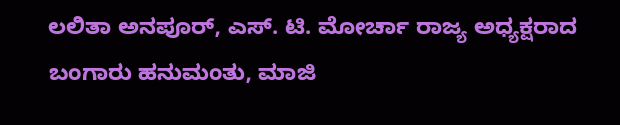ಲಲಿತಾ ಅನಪೂರ್, ಎಸ್. ಟಿ. ಮೋರ್ಚಾ ರಾಜ್ಯ ಅಧ್ಯಕ್ಷರಾದ  ಬಂಗಾರು ಹನುಮಂತು, ಮಾಜಿ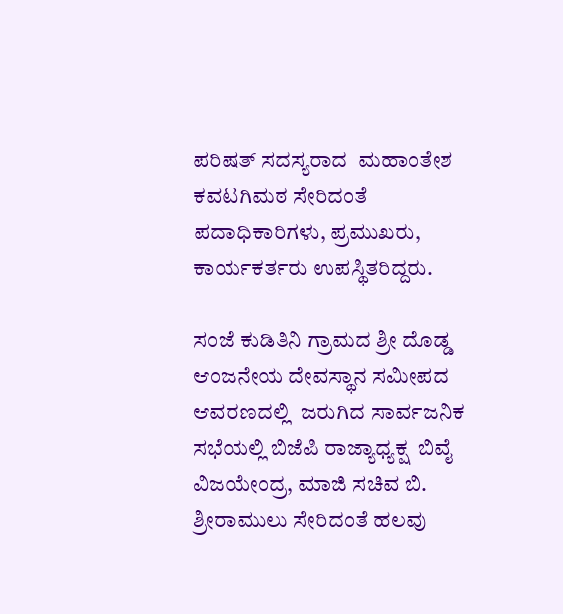ಪರಿಷತ್ ಸದಸ್ಯರಾದ  ಮಹಾಂತೇಶ ಕವಟಗಿಮಠ ಸೇರಿದಂತೆ ಪದಾಧಿಕಾರಿಗಳು, ಪ್ರಮುಖರು, ಕಾರ್ಯಕರ್ತರು ಉಪಸ್ಥಿತರಿದ್ದರು.

ಸಂಜೆ ಕುಡಿತಿನಿ ಗ್ರಾಮದ ಶ್ರೀ ದೊಡ್ಡ ಆಂಜನೇಯ ದೇವಸ್ಥಾನ ಸಮೀಪದ ಆವರಣದಲ್ಲಿ  ಜರುಗಿದ ಸಾರ್ವಜನಿಕ ಸಭೆಯಲ್ಲಿ ಬಿಜೆಪಿ ರಾಜ್ಯಾಧ್ಯಕ್ಷ  ಬಿವೈ ವಿಜಯೇಂದ್ರ, ಮಾಜಿ ಸಚಿವ ಬಿ. ಶ್ರೀರಾಮುಲು ಸೇರಿದಂತೆ ಹಲವು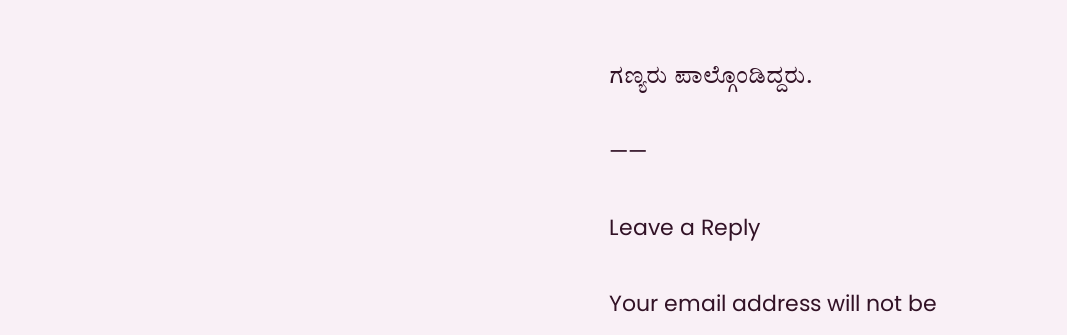ಗಣ್ಯರು ಪಾಲ್ಗೊಂಡಿದ್ದರು.

——

Leave a Reply

Your email address will not be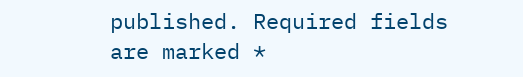published. Required fields are marked *